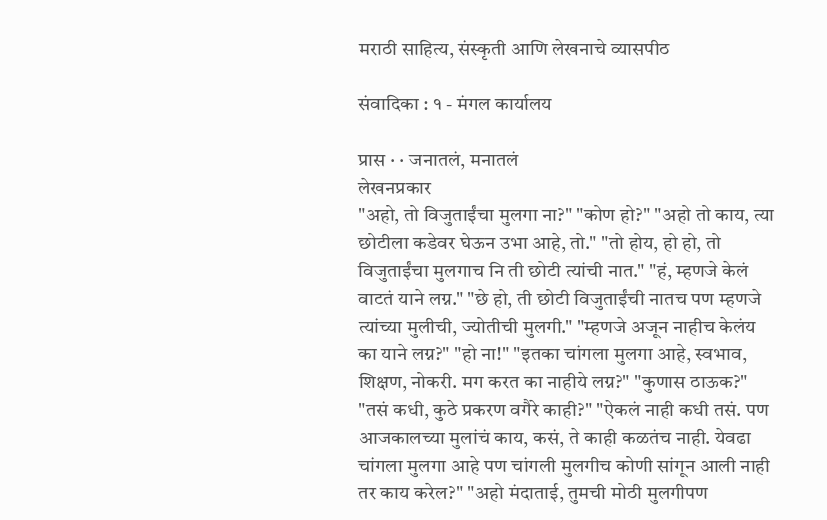मराठी साहित्य, संस्कृती आणि लेखनाचे व्यासपीठ

संवादिका : १ - मंगल कार्यालय

प्रास · · जनातलं, मनातलं
लेखनप्रकार
"अहो, तो विजुताईंचा मुलगा ना?" "कोण हो?" "अहो तो काय, त्या छोटीला कडेवर घेऊन उभा आहे, तो." "तो होय, हो हो, तो विजुताईंचा मुलगाच नि ती छोटी त्यांची नात." "हं, म्हणजे केलं वाटतं याने लग्न." "छे हो, ती छोटी विजुताईंची नातच पण म्हणजे त्यांच्या मुलीची, ज्योतीची मुलगी." "म्हणजे अजून नाहीच केलंय का याने लग्न?" "हो ना!" "इतका चांगला मुलगा आहे, स्वभाव, शिक्षण, नोकरी. मग करत का नाहीये लग्न?" "कुणास ठाऊक?" "तसं कधी, कुठे प्रकरण वगैरे काही?" "ऐकलं नाही कधी तसं. पण आजकालच्या मुलांचं काय, कसं, ते काही कळतंच नाही. येवढा चांगला मुलगा आहे पण चांगली मुलगीच कोणी सांगून आली नाही तर काय करेल?" "अहो मंदाताई, तुमची मोठी मुलगीपण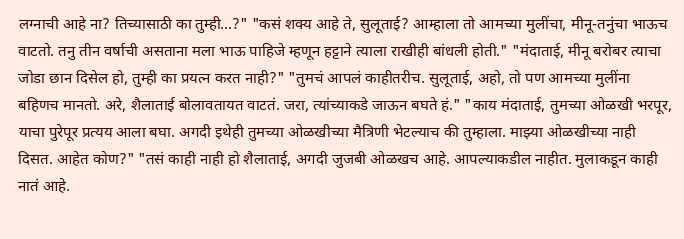लग्नाची आहे ना? तिच्यासाठी का तुम्ही...?" "कसं शक्य आहे ते, सुलूताई? आम्हाला तो आमच्या मुलींचा, मीनू-तनुंचा भाऊच वाटतो. तनु तीन वर्षाची असताना मला भाऊ पाहिजे म्हणून हट्टाने त्याला राखीही बांधली होती." "मंदाताई, मीनू बरोबर त्याचा जोडा छान दिसेल हो, तुम्ही का प्रयत्न करत नाही?" "तुमचं आपलं काहीतरीच. सुलूताई, अहो, तो पण आमच्या मुलींना बहिणच मानतो. अरे, शैलाताई बोलावतायत वाटतं. जरा, त्यांच्याकडे जाऊन बघते हं." "काय मंदाताई, तुमच्या ओळखी भरपूर, याचा पुरेपूर प्रत्यय आला बघा. अगदी इथेही तुमच्या ओळखीच्या मैत्रिणी भेटल्याच की तुम्हाला. माझ्या ओळखीच्या नाही दिसत. आहेत कोण?" "तसं काही नाही हो शैलाताई, अगदी जुजबी ओळखच आहे. आपल्याकडील नाहीत. मुलाकडून काही नातं आहे.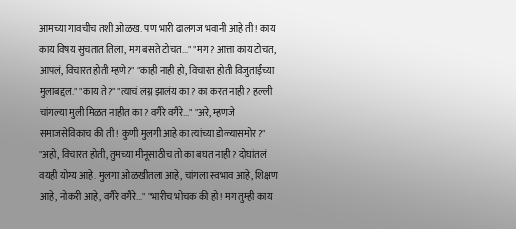आमच्या गावचीच तशी ओळख. पण भारी ढालगज भवानी आहे ती! काय काय विषय सुचतात तिला, मग बसते टोचत..." "मग? आत्ता काय टोचत, आपलं, विचारत होती म्हणे?" "काही नाही हो, विचारत होती विजुताईंच्या मुलाबद्दल." "काय ते?" "त्याचं लग्न झालंय का? का करत नाही? हल्ली चांगल्या मुली मिळत नाहीत का? वगैरे वगैरे..." "अरे, म्हणजे समाजसेविकाच की ती! कुणी मुलगी आहे का त्यांच्या डोळ्यासमोर?" "अहो, विचारत होती, तुमच्या मीनूसाठीच तो का बघत नाही? दोघांतलं वयही योग्य आहे. मुलगा ओळखीतला आहे, चांगला स्वभाव आहे, शिक्षण आहे, नोकरी आहे, वगैरे वगैरे..." "भारीच भोचक की हो! मग तुम्ही काय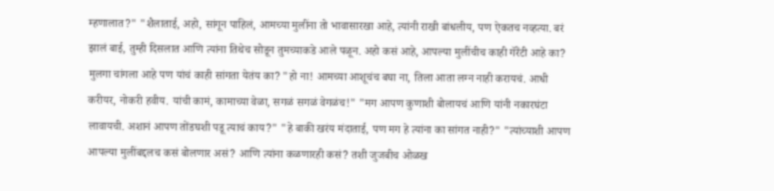म्हणालात?" "शैलाताई, अहो, सांगून पाहिलं, आमच्या मुलींना तो भावासारखा आहे, त्यांनी राखी बांधलीय, पण ऐकतच नव्हत्या. बरं झालं बाई, तुम्ही दिसलात आणि त्यांना तिथेच सोडून तुमच्याकडे आले पळून. अहो कसं आहे, आपल्या मुलींचीच काही गॅरेंटी आहे का? मुलगा चांगला आहे पण यांचं काही सांगता येतंय का? "हो ना! आमच्या आशूचंच बघा ना, तिला आता लग्न नाही करायचं. आधी करीयर, नोकरी हवीय. यांची कामं, कामाच्या वेळा, सगळं सगळं वेगळंच!" "मग आपण कुणाशी बोलायचं आणि यांनी नकारघंटा लावायची. अशानं आपण तोंडघशी पडू त्याचं काय?" "हे बाकी खरंय मंदाताई, पण मग हे त्यांना का सांगत नाही?" "त्यांच्याशी आपण आपल्या मुलींबद्दलच कसं बोलणार असं? आणि त्यांना कळणारही कसं? तशी जुजबीच ओळख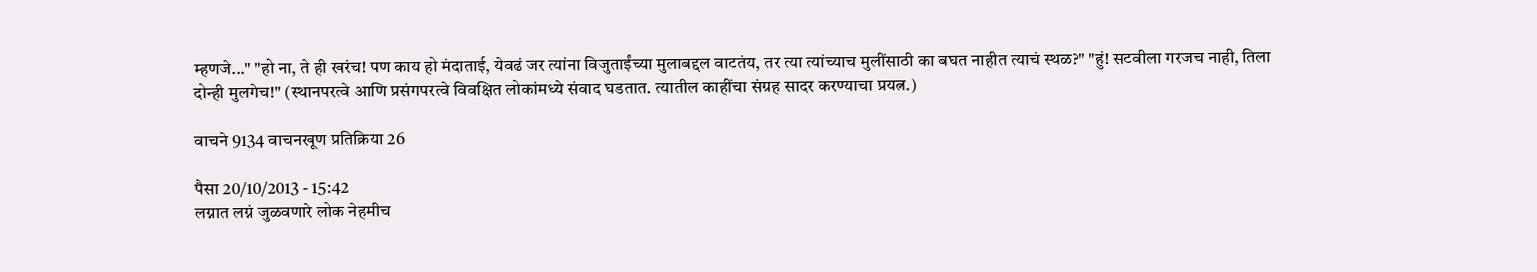म्हणजे..." "हो ना, ते ही खरंच! पण काय हो मंदाताई, येवढं जर त्यांना विजुताईंच्या मुलाबद्दल वाटतंय, तर त्या त्यांच्याच मुलींसाठी का बघत नाहीत त्याचं स्थळ?" "हुं! सटवीला गरजच नाही, तिला दोन्ही मुलगेच!" (स्थानपरत्वे आणि प्रसंगपरत्वे विवक्षित लोकांमध्ये संवाद घडतात. त्यातील काहींचा संग्रह सादर करण्याचा प्रयत्न.)

वाचने 9134 वाचनखूण प्रतिक्रिया 26

पैसा 20/10/2013 - 15:42
लग्नात लग्नं जुळवणारे लोक नेहमीच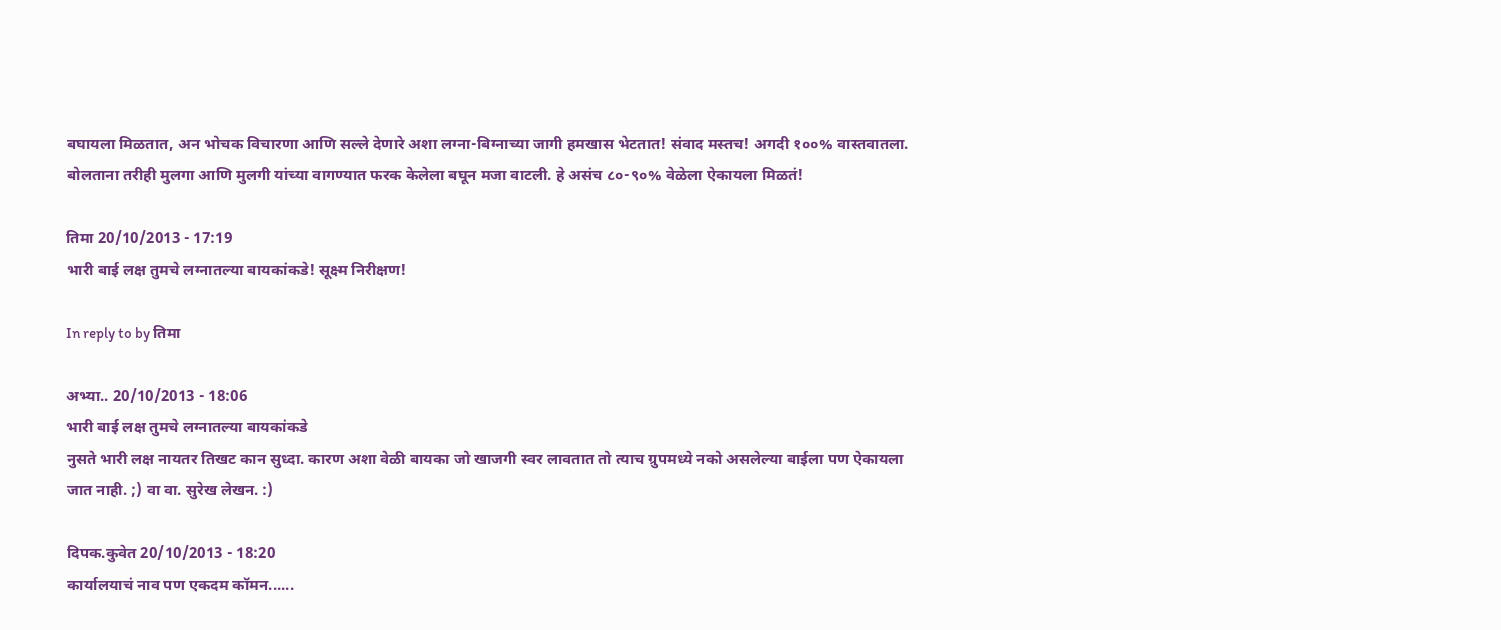बघायला मिळतात, अन भोचक विचारणा आणि सल्ले देणारे अशा लग्ना-बिग्नाच्या जागी हमखास भेटतात! संवाद मस्तच! अगदी १००% वास्तवातला. बोलताना तरीही मुलगा आणि मुलगी यांच्या वागण्यात फरक केलेला बघून मजा वाटली. हे असंच ८०-९०% वेळेला ऐकायला मिळतं!

तिमा 20/10/2013 - 17:19
भारी बाई लक्ष तुमचे लग्नातल्या बायकांकडे! सूक्ष्म निरीक्षण!

In reply to by तिमा

अभ्या.. 20/10/2013 - 18:06
भारी बाई लक्ष तुमचे लग्नातल्या बायकांकडे
नुसते भारी लक्ष नायतर तिखट कान सुध्दा. कारण अशा वेळी बायका जो खाजगी स्वर लावतात तो त्याच ग्रुपमध्ये नको असलेल्या बाईला पण ऐकायला जात नाही. ;) वा वा. सुरेख लेखन. :)

दिपक.कुवेत 20/10/2013 - 18:20
कार्यालयाचं नाव पण एकदम कॉमन......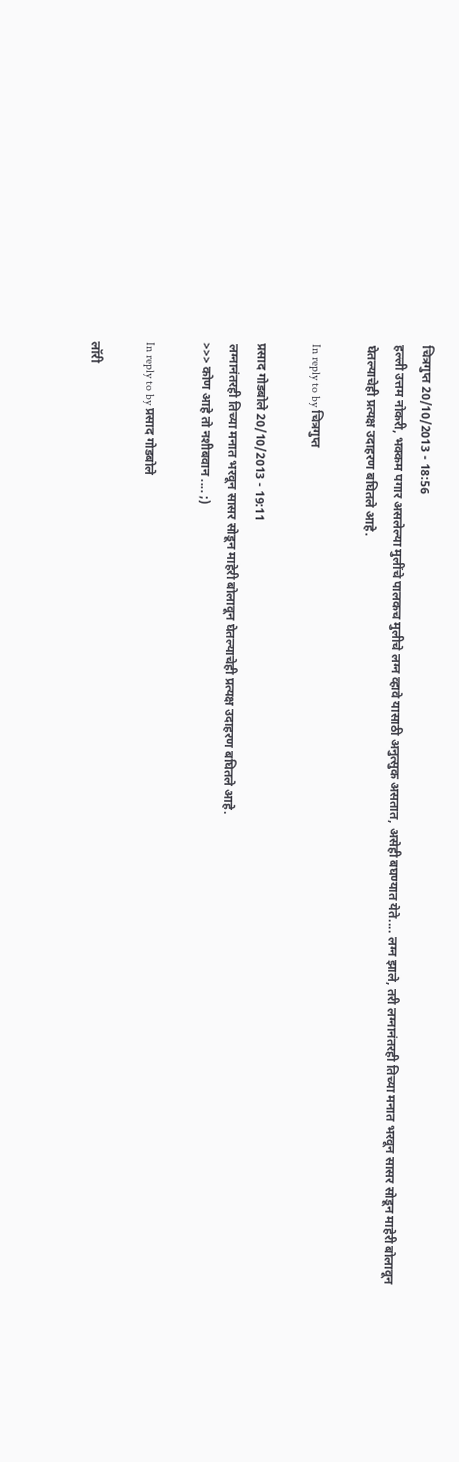चित्रगुप्त 20/10/2013 - 18:56
हल्ली उत्तम नोकरी, भक्कम पगार असलेल्या मुलींचे पालकच मुलीचे लग्न व्हावे यासाठी अनुत्सुक असतात, असेही बघण्यात येते.... लग्न झाले, तरी लग्नानंतरही तिच्या मनात भरवून सासर सोडून माहेरी बोलावून घेतल्याचेही प्रत्यक्ष उदाहरण बघितले आहे.

In reply to by चित्रगुप्त

प्रसाद गोडबोले 20/10/2013 - 19:11
लग्नानंतरही तिच्या मनात भरवून सासर सोडून माहेरी बोलावून घेतल्याचेही प्रत्यक्ष उदाहरण बघितले आहे.
>>> कोण आहे तो नशीबवान .... ;)

In reply to by प्रसाद गोडबोले

लॉरी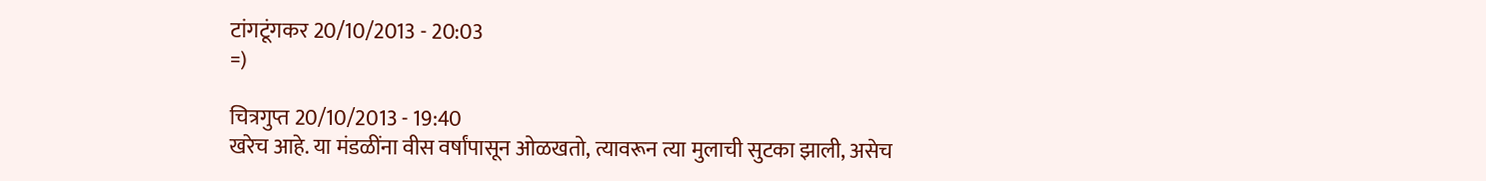टांगटूंगकर 20/10/2013 - 20:03
=)

चित्रगुप्त 20/10/2013 - 19:40
खरेच आहे. या मंडळींना वीस वर्षांपासून ओळखतो, त्यावरून त्या मुलाची सुटका झाली, असेच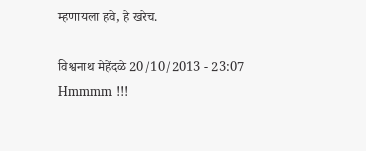म्हणायला हवे, हे खरेच.

विश्वनाथ मेहेंदळे 20/10/2013 - 23:07
Hmmmm !!!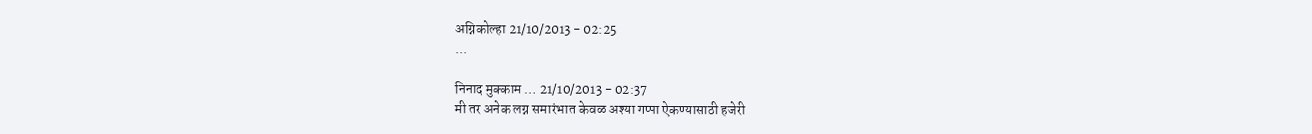अग्निकोल्हा 21/10/2013 - 02:25
...

निनाद मुक्काम … 21/10/2013 - 02:37
मी तर अनेक लग्न समारंभात केवळ अश्या गप्पा ऐकण्यासाठी हजेरी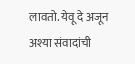लावतो. येवू दे अजून अश्या संवादांची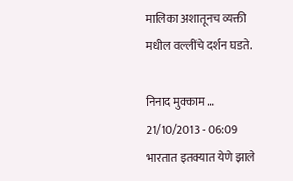मालिका अशातूनच व्यक्ती मधील वल्लींचे दर्शन घडते.

निनाद मुक्काम … 21/10/2013 - 06:09
भारतात इतक्यात येणे झाले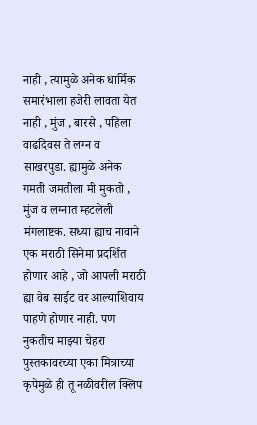नाही , त्यामुळे अनेक धार्मिक समारंभाला हजेरी लावता येत नाही , मुंज , बारसे , पहिला वाढदिवस ते लग्न व साखरपुडा. ह्यामुळे अनेक गमती जमतीला मी मुकतो , मुंज व लग्नात म्हटलेली मंगलाष्टक. सध्या ह्याच नावाने एक मराठी सिनेमा प्रदर्शित होणार आहे , जो आपली मराठी ह्या वेब साईट वर आल्याशिवाय पाहणे होणार नाही. पण नुकतीच माझ्या चेहरा पुस्तकावरच्या एका मित्राच्या कृपेमुळे ही तू नळीवरील क्लिप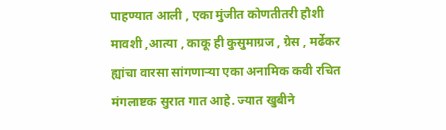पाहण्यात आली , एका मुंजीत कोणतीतरी हौशी मावशी ,आत्या , काकू ही कुसुमाग्रज , ग्रेस , मर्ढेकर ह्यांचा वारसा सांगणार्‍या एका अनामिक कवी रचित मंगलाष्टक सुरात गात आहे. ज्यात खुबीने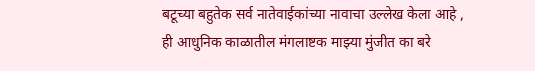बटूच्या बहुतेक सर्व नातेवाईकांच्या नावाचा उल्लेख केला आहे , ही आधुनिक काळातील मंगलाष्टक माझ्या मुंजीत का बरे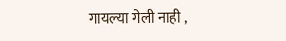गायल्या गेली नाही ,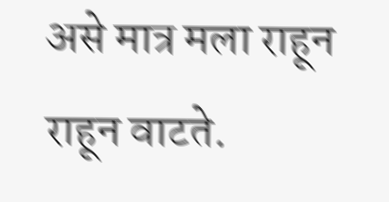असे मात्र मला राहून राहून वाटते.